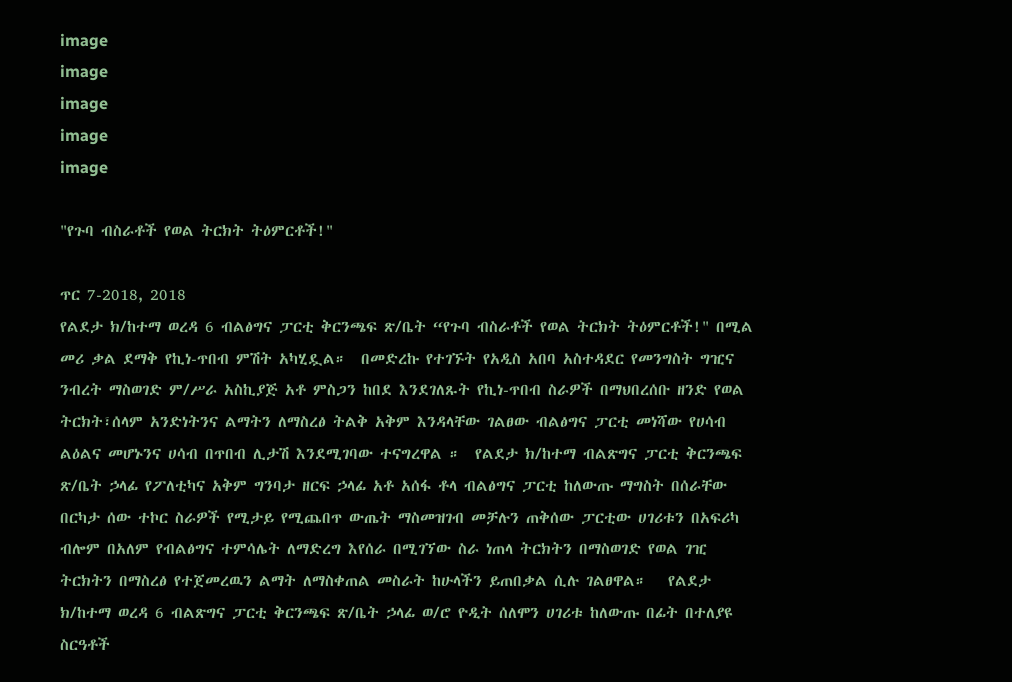image
image
image
image
image

"የጉባ ብስራቶች የወል ትርክት ትዕምርቶች!"

ጥር 7-2018, 2018
የልደታ ክ/ከተማ ወረዳ 6 ብልፅግና ፓርቲ ቅርንጫፍ ጽ/ቤት “የጉባ ብስራቶች የወል ትርክት ትዕምርቶች!" በሚል መሪ ቃል ደማቅ የኪነ-ጥበብ ምሽት አካሂዷል።  በመድረኩ የተገኙት የአዲስ አበባ አስተዳደር የመንግስት ግዢና ንብረት ማስወገድ ም/ሥራ አስኪያጅ አቶ ምስጋን ከበደ እንደገለጹት የኪነ-ጥበብ ስራዎች በማህበረሰቡ ዘንድ የወል ትርክት፣ሰላም አንድነትንና ልማትን ለማስረፅ ትልቅ አቅም እንዳላቸው ገልፀው ብልፅግና ፓርቲ መነሻው የሀሳብ ልዕልና መሆኑንና ሀሳብ በጥበብ ሊታሽ እንደሚገባው ተናግረዋል ።  የልደታ ክ/ከተማ ብልጽግና ፓርቲ ቅርንጫፍ ጽ/ቤት ኃላፊ የፖለቲካና አቅም ግንባታ ዘርፍ ኃላፊ አቶ አሰፋ ቶላ ብልፅግና ፓርቲ ከለውጡ ማግስት በሰራቸው በርካታ ሰው ተኮር ስራዎች የሚታይ የሚጨበጥ ውጤት ማስመዝገብ መቻሉን ጠቅሰው ፓርቲው ሀገሪቱን በአፍሪካ ብሎም በአለም የብልፅግና ተምሳሌት ለማድረግ እየሰራ በሚገኘው ስራ ነጠላ ትርክትን በማስወገድ የወል ገዢ ትርክትን በማስረፅ የተጀመረዉን ልማት ለማስቀጠል መስራት ከሁላችን ይጠበቃል ሲሉ ገልፀዋል።   የልደታ ክ/ከተማ ወረዳ 6 ብልጽግና ፓርቲ ቅርንጫፍ ጽ/ቤት ኃላፊ ወ/ሮ ዮዲት ሰለሞን ሀገሪቱ ከለውጡ በፊት በተለያዩ ስርዓቶች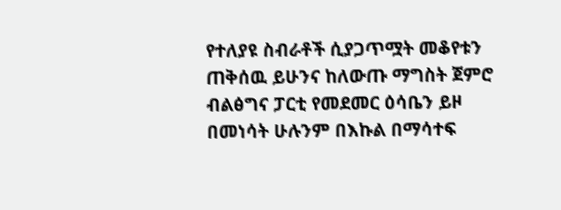የተለያዩ ስብራቶች ሲያጋጥሟት መቆየቱን ጠቅሰዉ ይሁንና ከለውጡ ማግስት ጀምሮ ብልፅግና ፓርቲ የመደመር ዕሳቤን ይዞ በመነሳት ሁሉንም በእኩል በማሳተፍ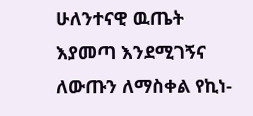ሁለንተናዊ ዉጤት እያመጣ እንደሚገኝና ለውጡን ለማስቀል የኪነ-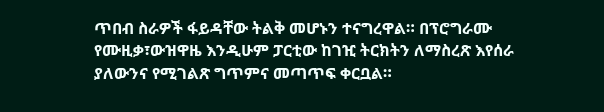ጥበብ ስራዎች ፋይዳቸው ትልቅ መሆኑን ተናግረዋል። በፕሮግራሙ የሙዚቃ፣ውዝዋዜ እንዲሁም ፓርቲው ከገዢ ትርክትን ለማስረጽ እየሰራ ያለውንና የሚገልጽ ግጥምና መጣጥፍ ቀርቧል።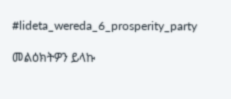#lideta_wereda_6_prosperity_party

መልዕክትዎን ይላኩ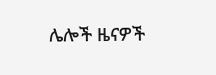ሌሎች ዜናዎች